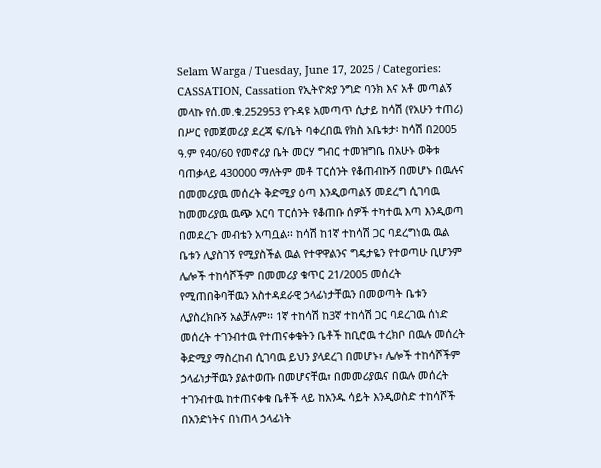Selam Warga / Tuesday, June 17, 2025 / Categories: CASSATION, Cassation የኢትዮጵያ ንግድ ባንክ እና አቶ መጣልኝ መላኩ የሰ.መ.ቁ.252953 የጉዳዩ አመጣጥ ሲታይ ከሳሽ (የአሁን ተጠሪ) በሥር የመጀመሪያ ደረጃ ፍ/ቤት ባቀረበዉ የክስ አቤቱታ፡ ከሳሽ በ2005 ዓ.ም የ40/60 የመኖሪያ ቤት መርሃ ግብር ተመዝግቤ በአሁኑ ወቅቱ ባጠቃላይ 430000 ማለትም መቶ ፐርሰንት የቆጠብኩኝ በመሆኑ በዉሉና በመመሪያዉ መሰረት ቅድሚያ ዕጣ እንዲወጣልኝ መደረግ ሲገባዉ ከመመሪያዉ ዉጭ አርባ ፐርሰንት የቆጠቡ ሰዎች ተካተዉ እጣ እንዲወጣ በመደረጉ መብቴን አጣቧል፡፡ ከሳሽ ከ1ኛ ተከሳሽ ጋር ባደረግነዉ ዉል ቤቱን ሊያስገኝ የሚያስችል ዉል የተዋዋልንና ግዴታዬን የተወጣሁ ቢሆንም ሌሎች ተከሳሾችም በመመሪያ ቁጥር 21/2005 መሰረት የሚጠበቅባቸዉን አስተዳደራዊ ኃላፊነታቸዉን በመወጣት ቤቱን ሊያስረክቡኝ አልቻሉም፡፡ 1ኛ ተከሳሽ ከ3ኛ ተከሳሽ ጋር ባደረገዉ ሰነድ መሰረት ተገንብተዉ የተጠናቀቁትን ቤቶች ከቢሮዉ ተረክቦ በዉሉ መሰረት ቅድሚያ ማስረከብ ሲገባዉ ይህን ያላደረገ በመሆኑ፣ ሌሎች ተከሳሾችም ኃላፊነታቸዉን ያልተወጡ በመሆናቸዉ፣ በመመሪያዉና በዉሉ መሰረት ተገንብተዉ ከተጠናቀቁ ቤቶች ላይ ከአንዱ ሳይት እንዲወስድ ተከሳሾች በአንድነትና በነጠላ ኃላፊነት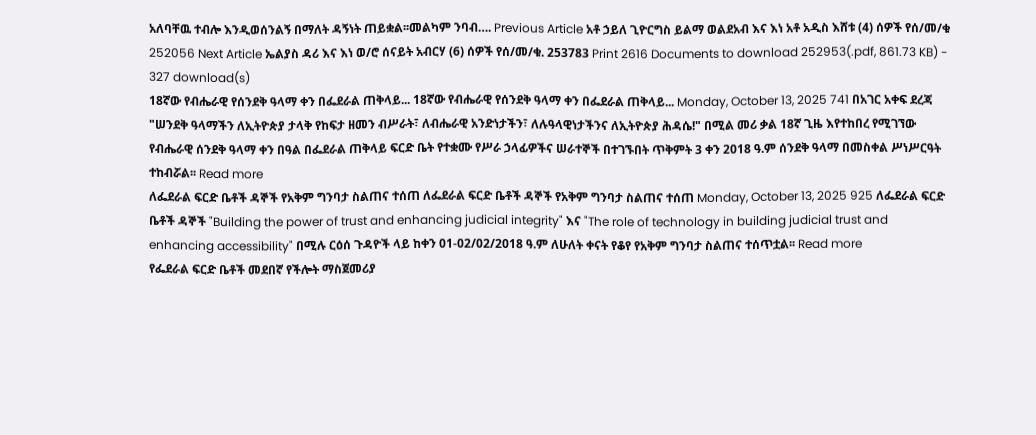አለባቸዉ ተብሎ እንዲወሰንልኝ በማለት ዳኝነት ጠይቋል፡፡መልካም ንባብ…. Previous Article አቶ ኃይለ ጊዮርግስ ይልማ ወልደአብ እና እነ አቶ አዲስ እሸቱ (4) ሰዎች የሰ/መ/ቁ 252056 Next Article ኤልያስ ዳሪ እና እነ ወ/ሮ ሰናይት አብርሃ (6) ሰዎች የሰ/መ/ቁ. 253783 Print 2616 Documents to download 252953(.pdf, 861.73 KB) - 327 download(s)
18ኛው የብሔራዊ የሰንደቅ ዓላማ ቀን በፌደራል ጠቅላይ... 18ኛው የብሔራዊ የሰንደቅ ዓላማ ቀን በፌደራል ጠቅላይ... Monday, October 13, 2025 741 በአገር አቀፍ ደረጃ "ሠንደቅ ዓላማችን ለኢትዮጵያ ታላቅ የከፍታ ዘመን ብሥራት፣ ለብሔራዊ አንድነታችን፣ ለሉዓላዊነታችንና ለኢትዮጵያ ሕዳሴ!" በሚል መሪ ቃል 18ኛ ጊዜ እየተከበረ የሚገኘው የብሔራዊ ሰንደቅ ዓላማ ቀን በዓል በፌደራል ጠቅላይ ፍርድ ቤት የተቋሙ የሥራ ኃላፊዎችና ሠራተኞች በተገኙበት ጥቅምት 3 ቀን 2018 ዓ.ም ሰንደቅ ዓላማ በመስቀል ሥነሥርዓት ተከብሯል፡፡ Read more
ለፌደራል ፍርድ ቤቶች ዳኞች የአቅም ግንባታ ስልጠና ተሰጠ ለፌደራል ፍርድ ቤቶች ዳኞች የአቅም ግንባታ ስልጠና ተሰጠ Monday, October 13, 2025 925 ለፌደራል ፍርድ ቤቶች ዳኞች "Building the power of trust and enhancing judicial integrity" እና "The role of technology in building judicial trust and enhancing accessibility" በሚሉ ርዕሰ ጉዳዮች ላይ ከቀን 01-02/02/2018 ዓ.ም ለሁለት ቀናት የቆየ የአቅም ግንባታ ስልጠና ተሰጥቷል፡፡ Read more
የፌደራል ፍርድ ቤቶች መደበኛ የችሎት ማስጀመሪያ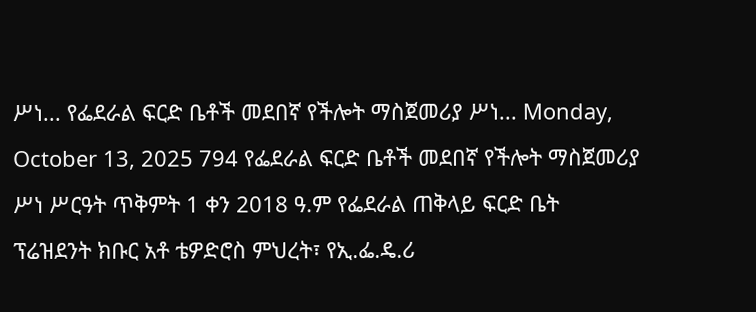ሥነ... የፌደራል ፍርድ ቤቶች መደበኛ የችሎት ማስጀመሪያ ሥነ... Monday, October 13, 2025 794 የፌደራል ፍርድ ቤቶች መደበኛ የችሎት ማስጀመሪያ ሥነ ሥርዓት ጥቅምት 1 ቀን 2018 ዓ.ም የፌደራል ጠቅላይ ፍርድ ቤት ፕሬዝደንት ክቡር አቶ ቴዎድሮስ ምህረት፣ የኢ.ፌ.ዴ.ሪ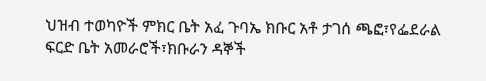ህዝብ ተወካዮች ምክር ቤት አፈ ጉባኤ ክቡር አቶ ታገሰ ጫፎ፣የፌደራል ፍርድ ቤት አመራሮች፣ክቡራን ዳኞች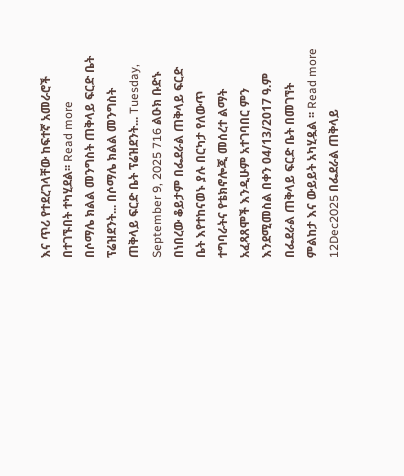እና ጥሪ የተደረገላቸው ከፍተኛ አመራሮች በተገኙበት ተካሂደል፡፡ Read more
በሶማሌ ክልል መንግስት ጠቅላይ ፍርድ ቤት ፕሬዝደንት... በሶማሌ ክልል መንግስት ጠቅላይ ፍርድ ቤት ፕሬዝደንት... Tuesday, September 9, 2025 716 ልዑክ ቡድኑ በነበረው ቆይታም በፌደራል ጠቅላይ ፍርድ ቤት እየተከናወኑ ያሉ በርካታ የለውጥ ተግባራትና የቴክኖሎጂ መሰረተ ልማት አፈጻጸሞች እንዲሁም አተገባበር ምን እንደሚመስል በቀን 04/13/2017 ዓ.ም በፌደራል ጠቅላይ ፍርድ ቤት በመገኘት ምልከታ እና ውይይት አካሂዷል ፡፡ Read more
12Dec2025 በፌደራል ጠቅላይ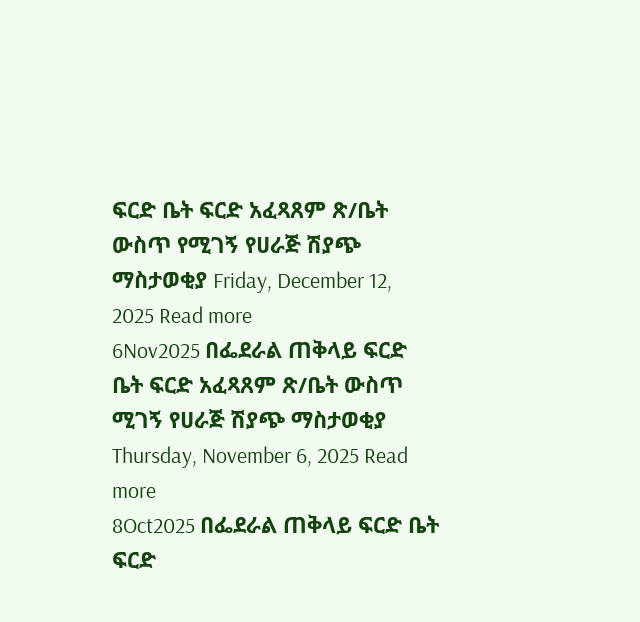ፍርድ ቤት ፍርድ አፈጻጸም ጽ/ቤት ውስጥ የሚገኝ የሀራጅ ሽያጭ ማስታወቂያ Friday, December 12, 2025 Read more
6Nov2025 በፌደራል ጠቅላይ ፍርድ ቤት ፍርድ አፈጻጸም ጽ/ቤት ውስጥ ሚገኝ የሀራጅ ሽያጭ ማስታወቂያ Thursday, November 6, 2025 Read more
8Oct2025 በፌደራል ጠቅላይ ፍርድ ቤት ፍርድ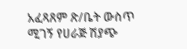አፈጻጸም ጽ/ቤት ውስጥ ሚገኝ የሀራጅ ሽያጭ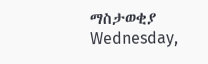ማስታወቂያ Wednesday,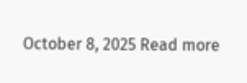October 8, 2025 Read more